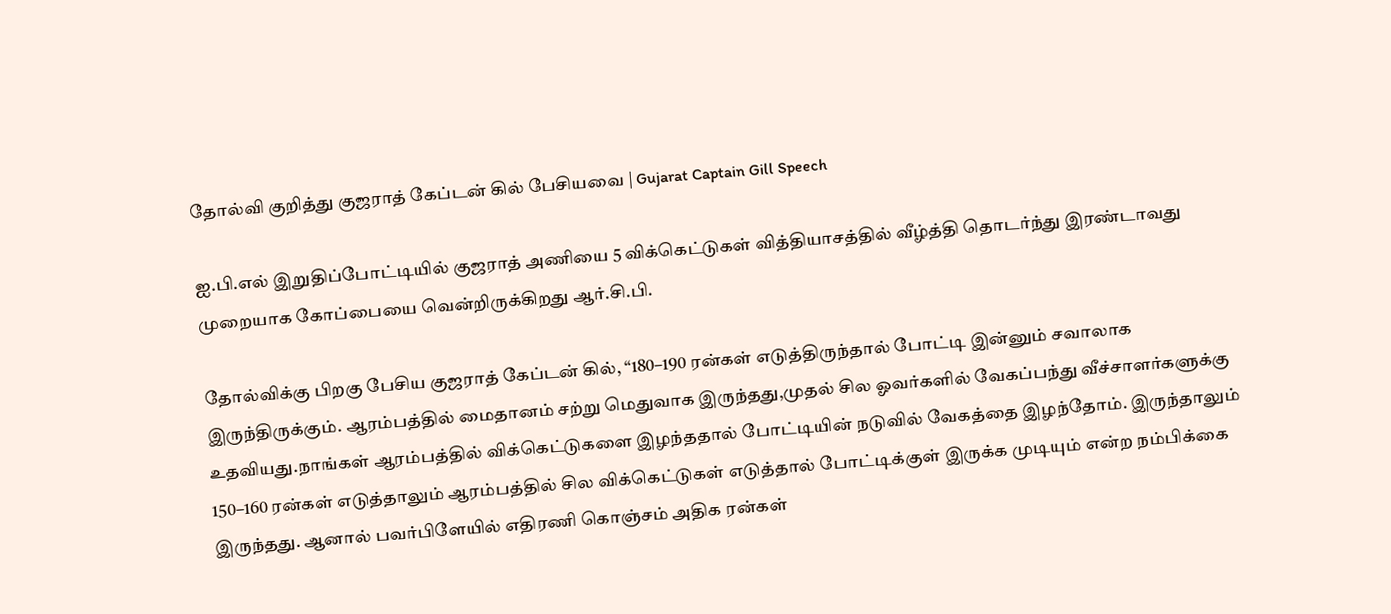தோல்வி குறித்து குஜராத் கேப்டன் கில் பேசியவை | Gujarat Captain Gill Speech

ஐ.பி.எல் இறுதிப்போட்டியில் குஜராத் அணியை 5 விக்கெட்டுகள் வித்தியாசத்தில் வீழ்த்தி தொடர்ந்து இரண்டாவது முறையாக கோப்பையை வென்றிருக்கிறது ஆர்.சி.பி.

தோல்விக்கு பிறகு பேசிய குஜராத் கேப்டன் கில், “180–190 ரன்கள் எடுத்திருந்தால் போட்டி இன்னும் சவாலாக இருந்திருக்கும். ஆரம்பத்தில் மைதானம் சற்று மெதுவாக இருந்தது,முதல் சில ஓவர்களில் வேகப்பந்து வீச்சாளர்களுக்கு உதவியது.நாங்கள் ஆரம்பத்தில் விக்கெட்டுகளை இழந்ததால் போட்டியின் நடுவில் வேகத்தை இழந்தோம். இருந்தாலும் 150–160 ரன்கள் எடுத்தாலும் ஆரம்பத்தில் சில விக்கெட்டுகள் எடுத்தால் போட்டிக்குள் இருக்க முடியும் என்ற நம்பிக்கை இருந்தது. ஆனால் பவர்பிளேயில் எதிரணி கொஞ்சம் அதிக ரன்கள்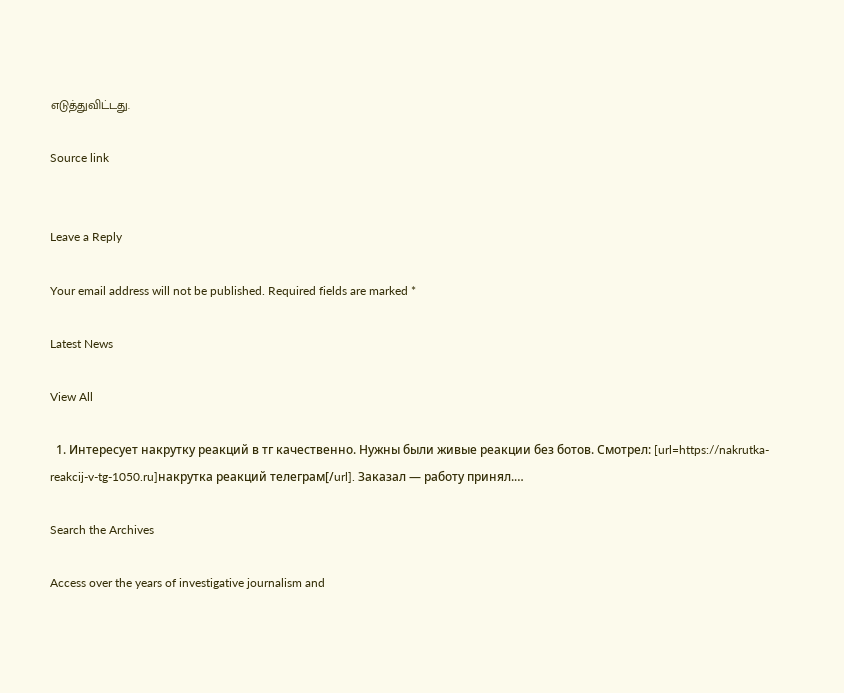எடுத்துவிட்டது.

Source link


Leave a Reply

Your email address will not be published. Required fields are marked *

Latest News

View All

  1. Интересует накрутку реакций в тг качественно. Нужны были живые реакции без ботов. Смотрел: [url=https://nakrutka-reakcij-v-tg-1050.ru]накрутка реакций телеграм[/url]. Заказал — работу принял.…

Search the Archives

Access over the years of investigative journalism and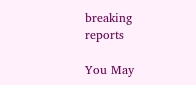breaking reports

You May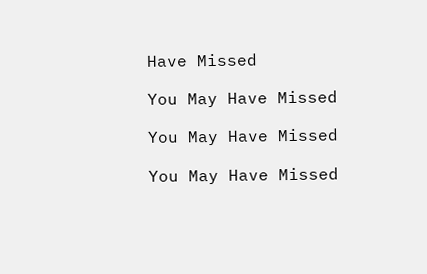Have Missed

You May Have Missed

You May Have Missed

You May Have Missed